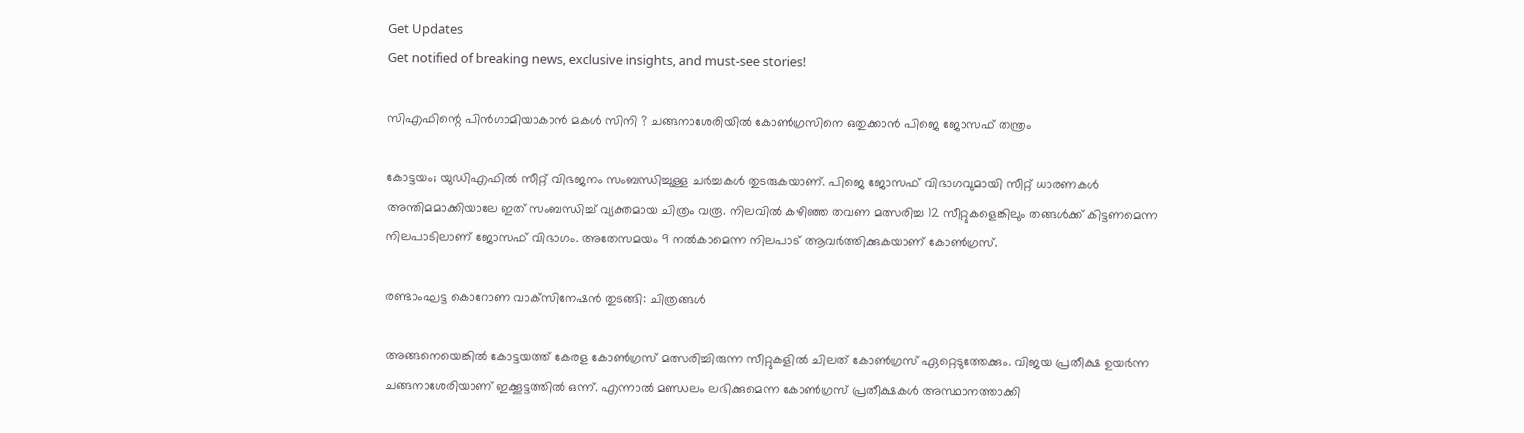Get Updates
Get notified of breaking news, exclusive insights, and must-see stories!

സിഎഫിന്റെ പിൻഗാമിയാകാൻ മകൾ സിനി ? ചങ്ങനാശേരിയിൽ കോൺഗ്രസിനെ ഒതുക്കാൻ പിജെ ജോസഫ് തന്ത്രം

കോട്ടയം; യുഡിഎഫിൽ സീറ്റ് വിഭജനം സംബന്ധിച്ചുള്ള ചർച്ചകൾ തുടരുകയാണ്. പിജെ ജോസഫ് വിഭാഗവുമായി സീറ്റ് ധാരണകൾ അന്തിമമാക്കിയാലേ ഇത് സംബന്ധിച്ച് വ്യക്തമായ ചിത്രം വരൂ. നിലവിൽ കഴിഞ്ഞ തവണ മത്സരിച്ച 12 സീറ്റുകളെങ്കിലും തങ്ങൾക്ക് കിട്ടണമെന്ന നിലപാടിലാണ് ജോസഫ് വിഭാഗം. അതേസമയം 9 നൽകാമെന്ന നിലപാട് ആവർത്തിക്കുകയാണ് കോൺഗ്രസ്.

രണ്ടാംഘട്ട കൊറോണ വാക്‌സിനേഷന്‍ തുടങ്ങി: ചിത്രങ്ങള്‍

അങ്ങനെയെങ്കിൽ കോട്ടയത്ത് കേരള കോൺഗ്രസ് മത്സരിച്ചിരുന്ന സീറ്റുകളിൽ ചിലത് കോൺഗ്രസ് ഏറ്റെടുത്തേക്കും. വിജയ പ്രതീക്ഷ ഉയർന്ന ചങ്ങനാശേരിയാണ് ഇക്കൂട്ടത്തിൽ ഒന്ന്. എന്നാൽ മണ്ഡലം ലഭിക്കുമെന്ന കോൺഗ്രസ് പ്രതീക്ഷകൾ അസ്ഥാനത്താക്കി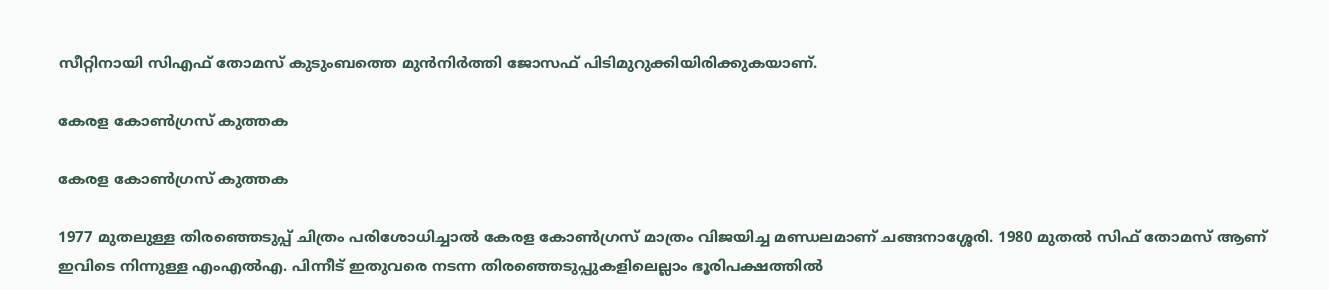സീറ്റിനായി സിഎഫ് തോമസ് കുടുംബത്തെ മുൻനിർത്തി ജോസഫ് പിടിമുറുക്കിയിരിക്കുകയാണ്.

കേരള കോൺഗ്രസ് കുത്തക

കേരള കോൺഗ്രസ് കുത്തക

1977 മുതലുള്ള തിരഞ്ഞെടുപ്പ് ചിത്രം പരിശോധിച്ചാൽ കേരള കോൺഗ്രസ് മാത്രം വിജയിച്ച മണ്ഡലമാണ് ചങ്ങനാശ്ശേരി. 1980 മുതൽ സിഫ് തോമസ് ആണ് ഇവിടെ നിന്നുള്ള എംഎൽഎ. പിന്നീട് ഇതുവരെ നടന്ന തിരഞ്ഞെടുപ്പുകളിലെല്ലാം ഭൂരിപക്ഷത്തില്‍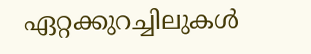ഏറ്റക്കുറച്ചിലുകള്‍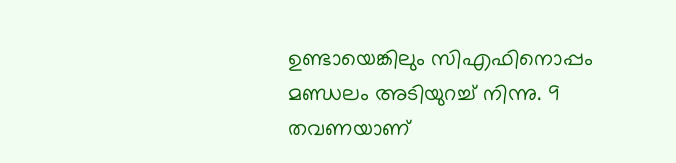ഉണ്ടായെങ്കിലും സിഎഫിനൊപ്പം മണ്ഡലം അടിയുറച്ച് നിന്നു. 9 തവണയാണ്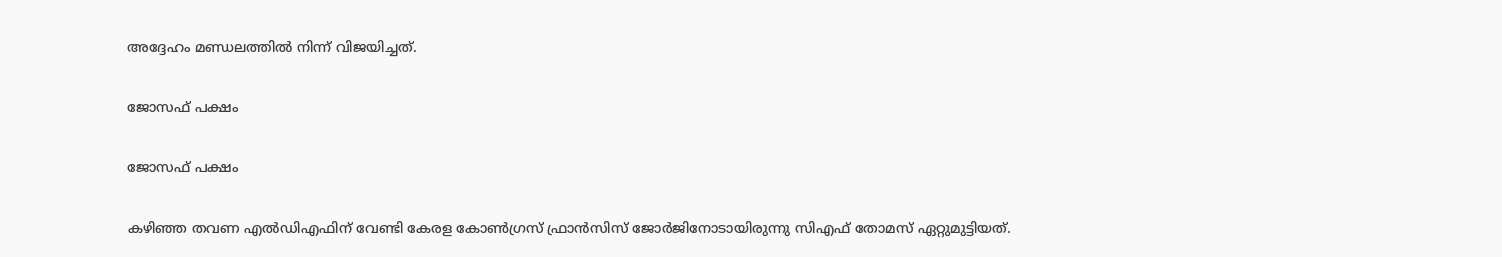അദ്ദേഹം മണ്ഡലത്തിൽ നിന്ന് വിജയിച്ചത്.

ജോസഫ് പക്ഷം

ജോസഫ് പക്ഷം

കഴിഞ്ഞ തവണ എൽഡിഎഫിന് വേണ്ടി കേരള കോൺഗ്രസ് ഫ്രാൻസിസ് ജോർജിനോടായിരുന്നു സിഎഫ് തോമസ് ഏറ്റുമുട്ടിയത്.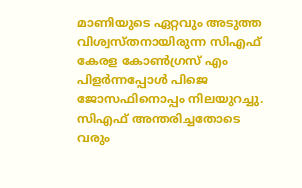മാണിയുടെ ഏറ്റവും അടുത്ത വിശ്വസ്തനായിരുന്ന സിഎഫ് കേരള കോൺഗ്രസ് എം പിളർന്നപ്പോൾ പിജെ ജോസഫിനൊപ്പം നിലയുറച്ചു. സിഎഫ് അന്തരിച്ചതോടെ വരും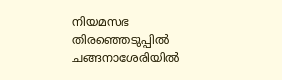നിയമസഭ തിരഞ്ഞെടുപ്പിൽ ചങ്ങനാശേരിയിൽ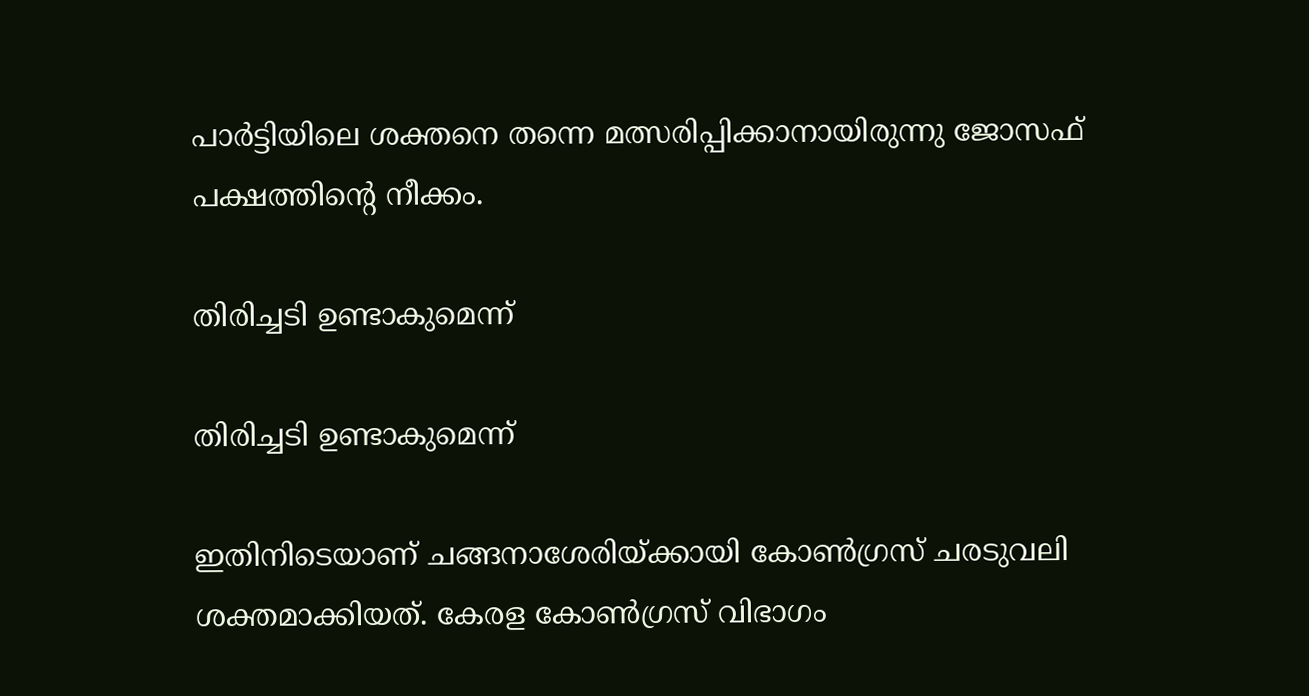പാർട്ടിയിലെ ശക്തനെ തന്നെ മത്സരിപ്പിക്കാനായിരുന്നു ജോസഫ് പക്ഷത്തിന്റെ നീക്കം.

തിരിച്ചടി ഉണ്ടാകുമെന്ന്

തിരിച്ചടി ഉണ്ടാകുമെന്ന്

ഇതിനിടെയാണ് ചങ്ങനാശേരിയ്ക്കായി കോൺഗ്രസ് ചരടുവലി ശക്തമാക്കിയത്. കേരള കോൺഗ്രസ് വിഭാഗം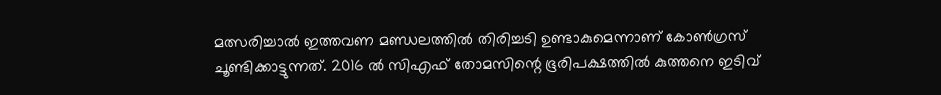മത്സരിച്ചാൽ ഇത്തവണ മണ്ഡലത്തിൽ തിരിച്ചടി ഉണ്ടാകുമെന്നാണ് കോൺഗ്രസ് ചൂണ്ടിക്കാട്ടുന്നത്. 2016 ൽ സിഎഫ് തോമസിന്റെ ഭൂരിപക്ഷത്തിൽ കുത്തനെ ഇടിവ്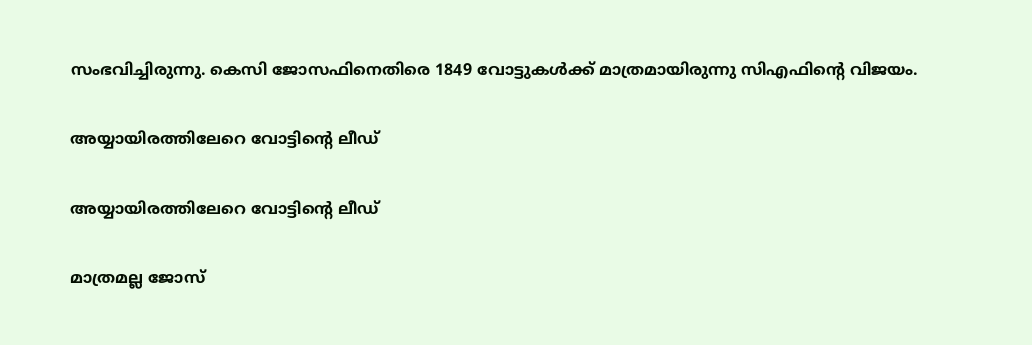സംഭവിച്ചിരുന്നു. കെസി ജോസഫിനെതിരെ 1849 വോട്ടുകൾക്ക് മാത്രമായിരുന്നു സിഎഫിന്റെ വിജയം.

അയ്യായിരത്തിലേറെ വോട്ടിന്റെ ലീഡ്

അയ്യായിരത്തിലേറെ വോട്ടിന്റെ ലീഡ്

മാത്രമല്ല ജോസ്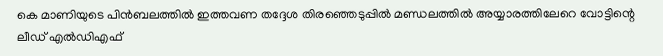കെ മാണിയുടെ പിൻബലത്തിൽ ഇത്തവണ തദ്ദേശ തിരഞ്ഞെടുപ്പിൽ മണ്ഡലത്തിൽ അയ്യാരത്തിലേറെ വോട്ടിന്റെ ലീഡ് എൽഡിഎഫ്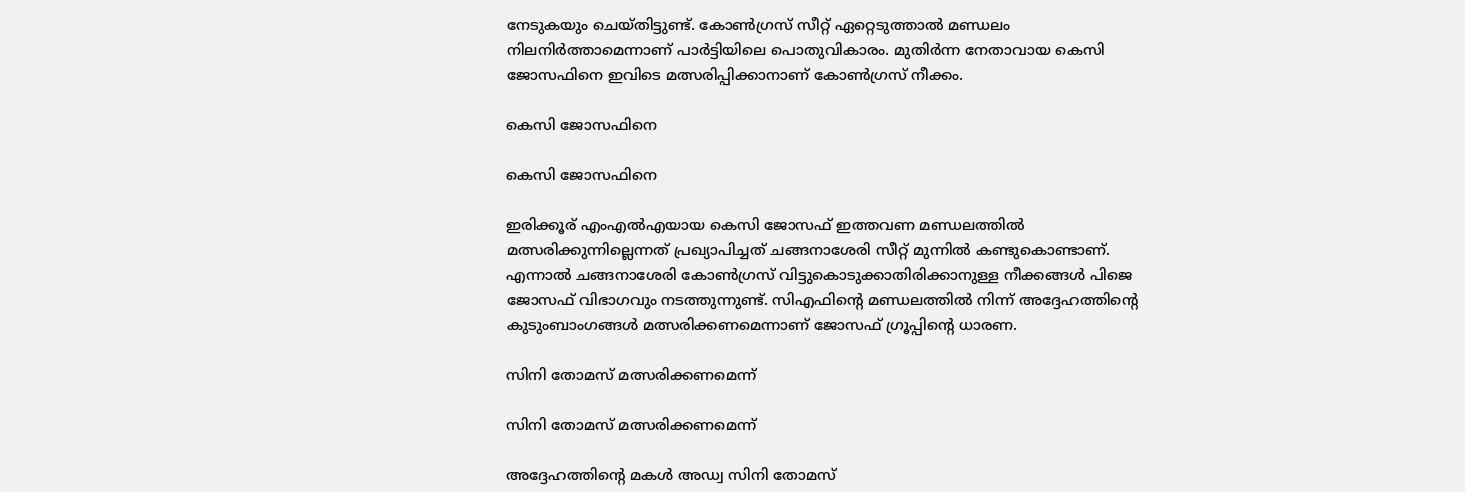നേടുകയും ചെയ്തിട്ടുണ്ട്. കോൺഗ്രസ് സീറ്റ് ഏറ്റെടുത്താൽ മണ്ഡലം നിലനിർത്താമെന്നാണ് പാർട്ടിയിലെ പൊതുവികാരം. മുതിർന്ന നേതാവായ കെസി ജോസഫിനെ ഇവിടെ മത്സരിപ്പിക്കാനാണ് കോൺഗ്രസ് നീക്കം.

കെസി ജോസഫിനെ

കെസി ജോസഫിനെ

ഇരിക്കൂര് എംഎൽഎയായ കെസി ജോസഫ് ഇത്തവണ മണ്ഡലത്തിൽ മത്സരിക്കുന്നില്ലെന്നത് പ്രഖ്യാപിച്ചത് ചങ്ങനാശേരി സീറ്റ് മുന്നിൽ കണ്ടുകൊണ്ടാണ്. എന്നാൽ ചങ്ങനാശേരി കോൺഗ്രസ് വിട്ടുകൊടുക്കാതിരിക്കാനുള്ള നീക്കങ്ങൾ പിജെ ജോസഫ് വിഭാഗവും നടത്തുന്നുണ്ട്. സിഎഫിന്റെ മണ്ഡലത്തിൽ നിന്ന് അദ്ദേഹത്തിന്റെ കുടുംബാംഗങ്ങൾ മത്സരിക്കണമെന്നാണ് ജോസഫ് ഗ്രൂപ്പിന്റെ ധാരണ.

സിനി തോമസ് മത്സരിക്കണമെന്ന്

സിനി തോമസ് മത്സരിക്കണമെന്ന്

അദ്ദേഹത്തിന്റെ മകൾ അഡ്വ സിനി തോമസ്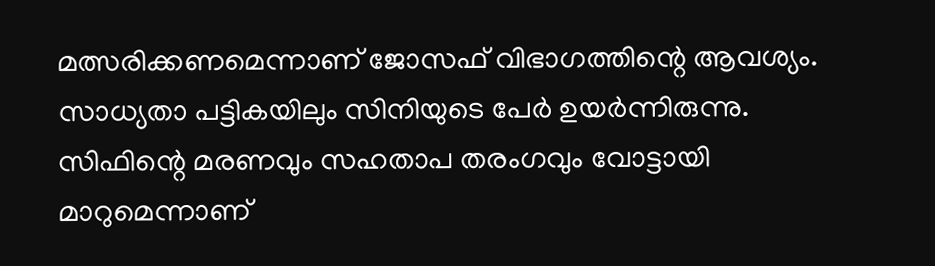മത്സരിക്കണമെന്നാണ് ജോസഫ് വിഭാഗത്തിന്റെ ആവശ്യം. സാധ്യതാ പട്ടികയിലും സിനിയുടെ പേർ ഉയർന്നിരുന്നു. സിഫിന്റെ മരണവും സഹതാപ തരംഗവും വോട്ടായി മാറുമെന്നാണ്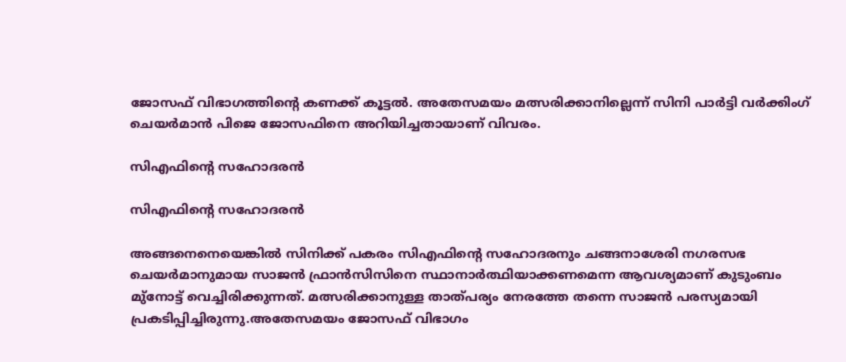ജോസഫ് വിഭാഗത്തിന്റെ കണക്ക് കൂട്ടൽ. അതേസമയം മത്സരിക്കാനില്ലെന്ന് സിനി പാര്‍ട്ടി വര്‍ക്കിംഗ് ചെയര്‍മാന്‍ പിജെ ജോസഫിനെ അറിയിച്ചതായാണ് വിവരം.

സിഎഫിന്റെ സഹോദരൻ

സിഎഫിന്റെ സഹോദരൻ

അങ്ങനെനെയെങ്കിൽ സിനിക്ക് പകരം സിഎഫിന്റെ സഹോദരനും ചങ്ങനാശേരി നഗരസഭ ചെയർമാനുമായ സാജൻ ഫ്രാൻസിസിനെ സ്ഥാനാർത്ഥിയാക്കണമെന്ന ആവശ്യമാണ് കുടുംബം മു്നോട്ട് വെച്ചിരിക്കുന്നത്. മത്സരിക്കാനുള്ള താത്പര്യം നേരത്തേ തന്നെ സാജൻ പരസ്യമായി പ്രകടിപ്പിച്ചിരുന്നു.അതേസമയം ജോസഫ് വിഭാഗം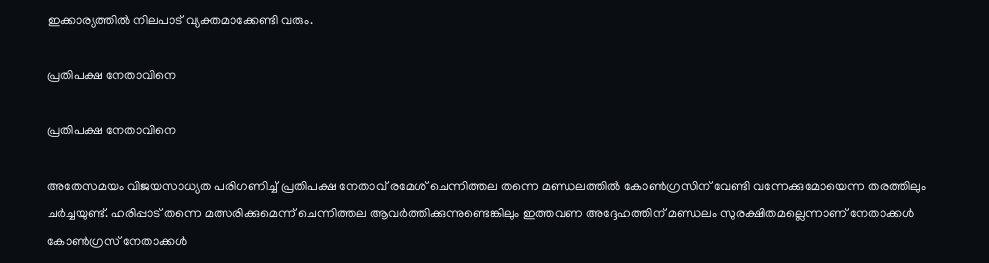ഇക്കാര്യത്തിൽ നിലപാട് വ്യക്തമാക്കേണ്ടി വരും.

പ്രതിപക്ഷ നേതാവിനെ

പ്രതിപക്ഷ നേതാവിനെ

അതേസമയം വിജയസാധ്യത പരിഗണിച്ച് പ്രതിപക്ഷ നേതാവ് രമേശ് ചെന്നിത്തല തന്നെ മണ്ഡലത്തിൽ കോൺഗ്രസിന് വേണ്ടി വന്നേക്കുമോയെന്ന തരത്തിലും ചർച്ചയുണ്ട്. ഹരിപ്പാട് തന്നെ മത്സരിക്കുമെന്ന് ചെന്നിത്തല ആവർത്തിക്കുന്നുണ്ടെങ്കിലും ഇത്തവണ അദ്ദേഹത്തിന് മണ്ഡലം സുരക്ഷിതമല്ലെന്നാണ് നേതാക്കൾ കോൺഗ്രസ് നേതാക്കൾ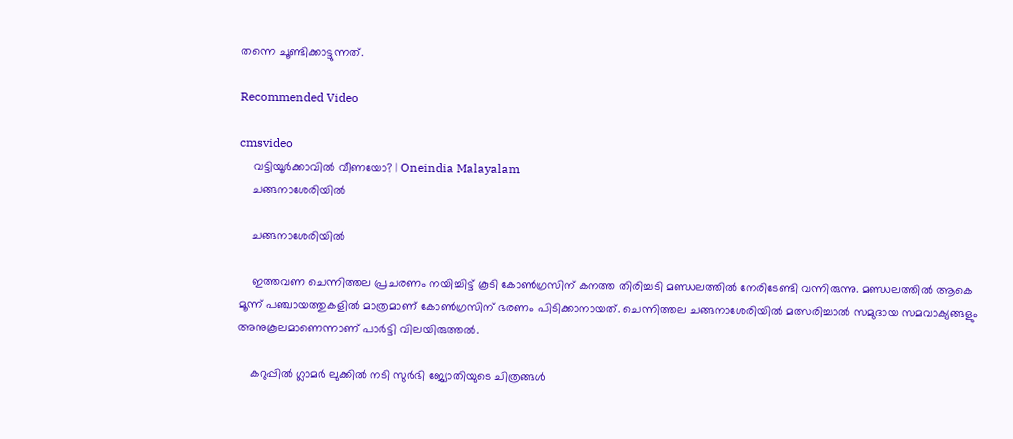തന്നെ ചൂണ്ടിക്കാട്ടുന്നത്.

Recommended Video

cmsvideo
    വട്ടിയൂർക്കാവിൽ വീണയോ? | Oneindia Malayalam
    ചങ്ങനാശേരിയിൽ

    ചങ്ങനാശേരിയിൽ

    ഇത്തവണ ചെന്നിത്തല പ്രചരണം നയിച്ചിട്ട് കൂടി കോൺഗ്രസിന് കനത്ത തിരിച്ചടി മണ്ഡലത്തിൽ നേരിടേണ്ടി വന്നിരുന്നു. മണ്ഡലത്തിൽ ആകെ മൂന്ന് പഞ്ചായത്തുകളിൽ മാത്രമാണ് കോൺഗ്രസിന് ഭരണം പിടിക്കാനായത്. ചെന്നിത്തല ചങ്ങനാശേരിയിൽ മത്സരിച്ചാൽ സമുദായ സമവാക്യങ്ങളും അനുകൂലമാണെന്നാണ് പാർട്ടി വിലയിരുത്തൽ.

    കറുപ്പിൽ ഗ്ലാമർ ലുക്കിൽ നടി സുർഭി ജ്യോതിയുടെ ചിത്രങ്ങൾ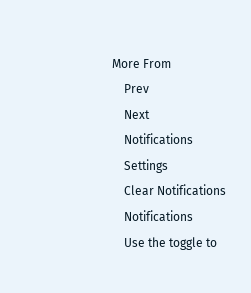More From
    Prev
    Next
    Notifications
    Settings
    Clear Notifications
    Notifications
    Use the toggle to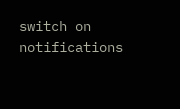switch on notifications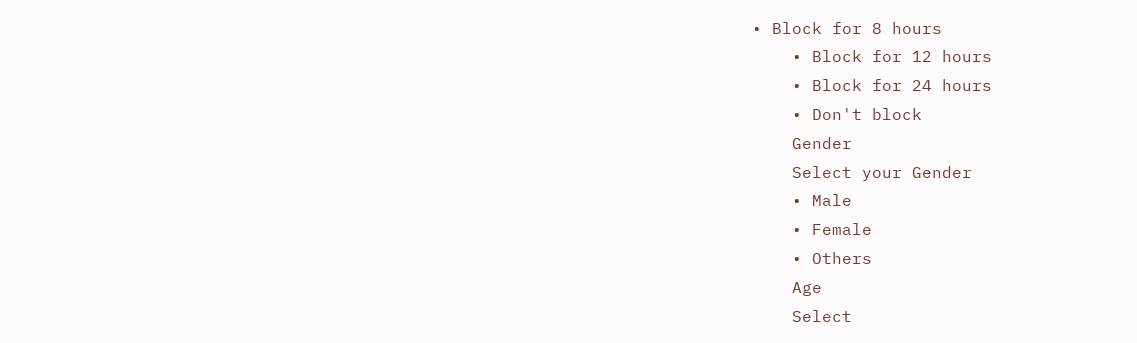• Block for 8 hours
    • Block for 12 hours
    • Block for 24 hours
    • Don't block
    Gender
    Select your Gender
    • Male
    • Female
    • Others
    Age
    Select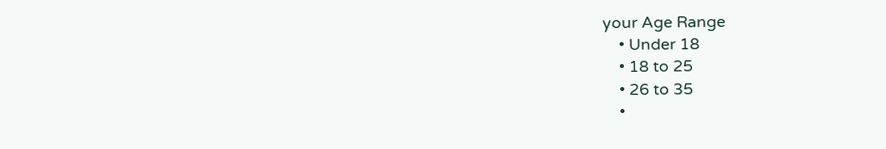your Age Range
    • Under 18
    • 18 to 25
    • 26 to 35
    •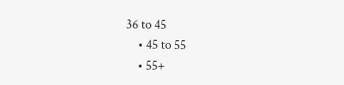36 to 45
    • 45 to 55
    • 55+